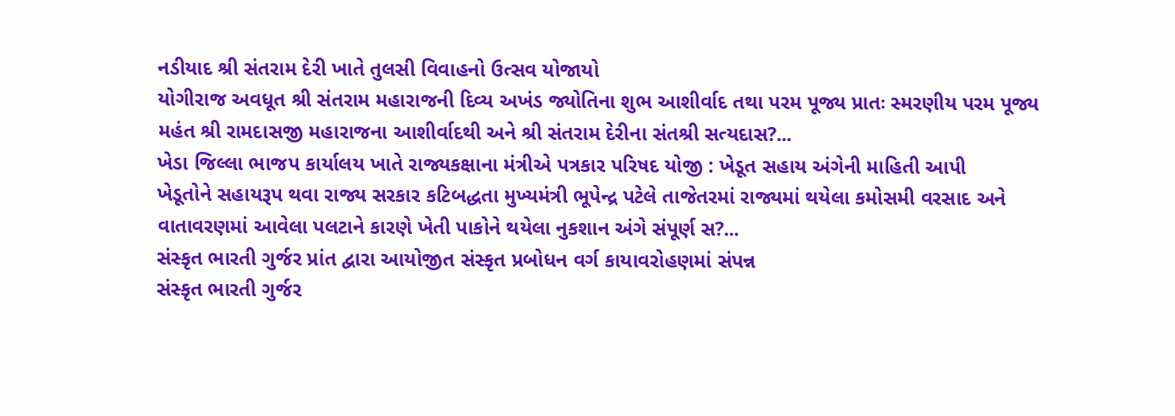નડીયાદ શ્રી સંતરામ દેરી ખાતે તુલસી વિવાહનો ઉત્સવ યોજાયો
યોગીરાજ અવધૂત શ્રી સંતરામ મહારાજની દિવ્ય અખંડ જ્યોતિના શુભ આશીર્વાદ તથા પરમ પૂજ્ય પ્રાતઃ સ્મરણીય પરમ પૂજ્ય મહંત શ્રી રામદાસજી મહારાજના આશીર્વાદથી અને શ્રી સંતરામ દેરીના સંતશ્રી સત્યદાસ?...
ખેડા જિલ્લા ભાજપ કાર્યાલય ખાતે રાજ્યકક્ષાના મંત્રીએ પત્રકાર પરિષદ યોજી : ખેડૂત સહાય અંગેની માહિતી આપી
ખેડૂતોને સહાયરૂપ થવા રાજ્ય સરકાર કટિબદ્ધતા મુખ્યમંત્રી ભૂપેન્દ્ર પટેલે તાજેતરમાં રાજ્યમાં થયેલા કમોસમી વરસાદ અને વાતાવરણમાં આવેલા પલટાને કારણે ખેતી પાકોને થયેલા નુકશાન અંગે સંપૂર્ણ સ?...
સંસ્કૃત ભારતી ગુર્જર પ્રાંત દ્વારા આયોજીત સંસ્કૃત પ્રબોધન વર્ગ કાયાવરોહણમાં સંપન્ન
સંસ્કૃત ભારતી ગુર્જર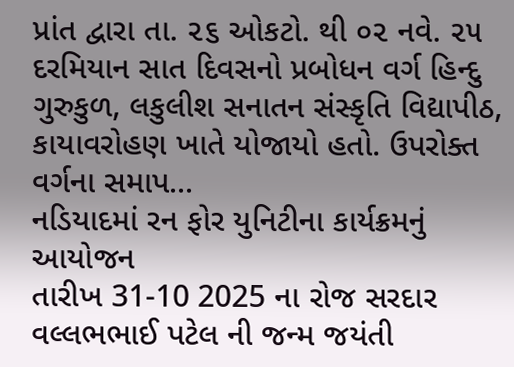પ્રાંત દ્વારા તા. ૨૬ ઓકટો. થી ૦૨ નવે. ૨૫ દરમિયાન સાત દિવસનો પ્રબોધન વર્ગ હિન્દુ ગુરુકુળ, લકુલીશ સનાતન સંસ્કૃતિ વિદ્યાપીઠ, કાયાવરોહણ ખાતે યોજાયો હતો. ઉપરોક્ત વર્ગના સમાપ...
નડિયાદમાં રન ફોર યુનિટીના કાર્યક્રમનું આયોજન
તારીખ 31-10 2025 ના રોજ સરદાર વલ્લભભાઈ પટેલ ની જન્મ જયંતી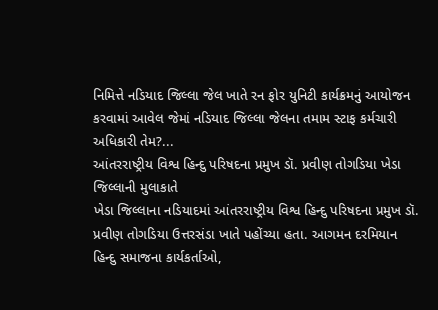નિમિત્તે નડિયાદ જિલ્લા જેલ ખાતે રન ફોર યુનિટી કાર્યક્રમનું આયોજન કરવામાં આવેલ જેમાં નડિયાદ જિલ્લા જેલના તમામ સ્ટાફ કર્મચારી અધિકારી તેમ?...
આંતરરાષ્ટ્રીય વિશ્વ હિન્દુ પરિષદના પ્રમુખ ડૉ. પ્રવીણ તોગડિયા ખેડા જિલ્લાની મુલાકાતે
ખેડા જિલ્લાના નડિયાદમાં આંતરરાષ્ટ્રીય વિશ્વ હિન્દુ પરિષદના પ્રમુખ ડૉ. પ્રવીણ તોગડિયા ઉત્તરસંડા ખાતે પહોંચ્યા હતા. આગમન દરમિયાન હિન્દુ સમાજના કાર્યકર્તાઓ,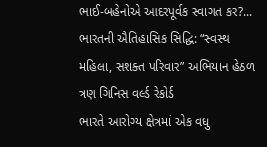ભાઈ-બહેનોએ આદરપૂર્વક સ્વાગત કર?...
ભારતની ઐતિહાસિક સિદ્ધિ: “સ્વસ્થ મહિલા, સશક્ત પરિવાર” અભિયાન હેઠળ ત્રણ ગિનિસ વર્લ્ડ રેકોર્ડ
ભારતે આરોગ્ય ક્ષેત્રમાં એક વધુ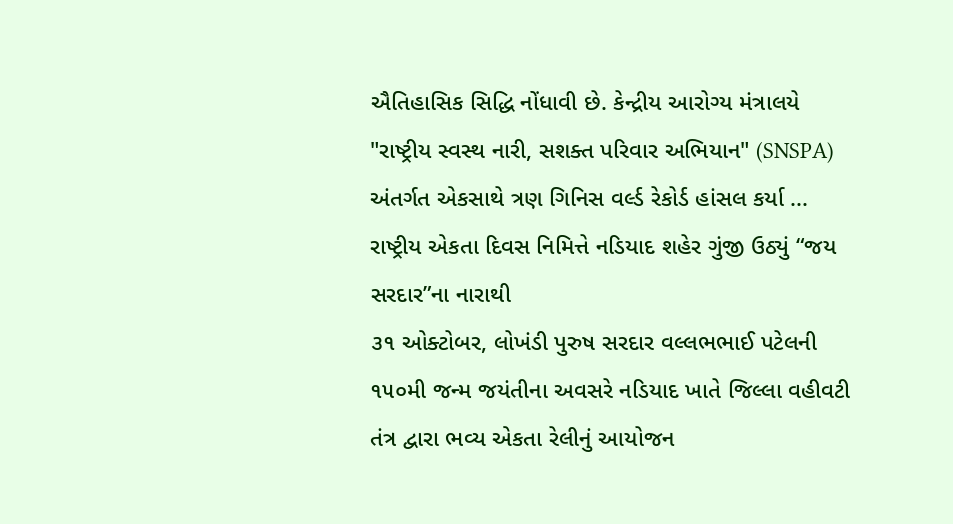ઐતિહાસિક સિદ્ધિ નોંધાવી છે. કેન્દ્રીય આરોગ્ય મંત્રાલયે "રાષ્ટ્રીય સ્વસ્થ નારી, સશક્ત પરિવાર અભિયાન" (SNSPA) અંતર્ગત એકસાથે ત્રણ ગિનિસ વર્લ્ડ રેકોર્ડ હાંસલ કર્યા ...
રાષ્ટ્રીય એકતા દિવસ નિમિત્તે નડિયાદ શહેર ગુંજી ઉઠ્યું “જય સરદાર”ના નારાથી
૩૧ ઓક્ટોબર, લોખંડી પુરુષ સરદાર વલ્લભભાઈ પટેલની ૧૫૦મી જન્મ જયંતીના અવસરે નડિયાદ ખાતે જિલ્લા વહીવટી તંત્ર દ્વારા ભવ્ય એકતા રેલીનું આયોજન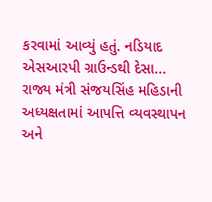કરવામાં આવ્યું હતું. નડિયાદ એસઆરપી ગ્રાઉન્ડથી દેસા...
રાજ્ય મંત્રી સંજયસિંહ મહિડાની અધ્યક્ષતામાં આપત્તિ વ્યવસ્થાપન અને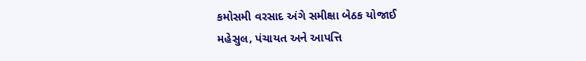કમોસમી વરસાદ અંગે સમીક્ષા બેઠક યોજાઈ
મહેસુલ, પંચાયત અને આપત્તિ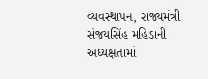વ્યવસ્થાપન, રાજ્યમંત્રી સંજયસિંહ મહિડાની અધ્યક્ષતામાં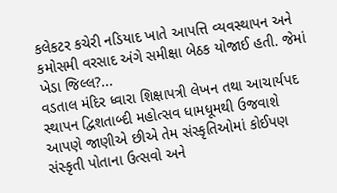કલેકટર કચેરી નડિયાદ ખાતે આપત્તિ વ્યવસ્થાપન અને કમોસમી વરસાદ અંગે સમીક્ષા બેઠક યોજાઈ હતી. જેમાં ખેડા જિલ્લ?...
વડતાલ મંદિર ધ્વારા શિક્ષાપત્રી લેખન તથા આચાર્યપદ સ્થાપન દ્વિશતાબ્દી મહોત્સવ ધામધૂમથી ઉજવાશે
આપણે જાણીએ છીએ તેમ સંસ્કૃતિઓમાં કોઈપણ સંસ્કૃતી પોતાના ઉત્સવો અને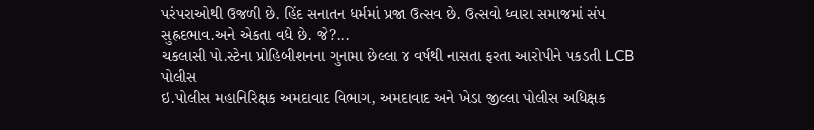પરંપરાઓથી ઉજળી છે. હિંદ સનાતન ધર્મમાં પ્રજા ઉત્સવ છે. ઉત્સવો ધ્વારા સમાજમાં સંપ સુહ્રદભાવ.અને એકતા વધે છે. જે?...
ચકલાસી પો.સ્ટેના પ્રોહિબીશનના ગુનામા છેલ્લા ૪ વર્ષથી નાસતા ફરતા આરોપીને પકડતી LCB પોલીસ
ઇ.પોલીસ મહાનિરિક્ષક અમદાવાદ વિભાગ, અમદાવાદ અને ખેડા જીલ્લા પોલીસ અધિક્ષક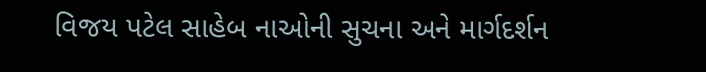વિજય પટેલ સાહેબ નાઓની સુચના અને માર્ગદર્શન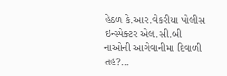હેઠળ કે.આર.વેકરીયા પોલીસ ઇન્સ્પેક્ટર એલ.સી.બી નાઓની આગેવાનીમા દિવાળી તહ?...